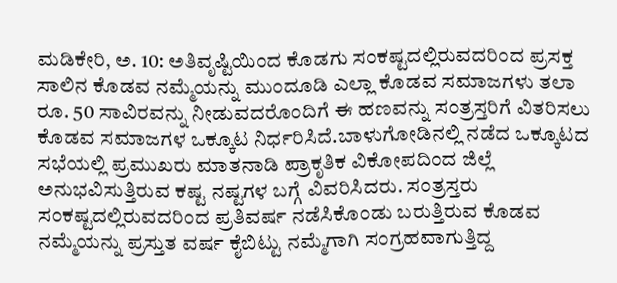ಮಡಿಕೇರಿ, ಅ. 10: ಅತಿವೃಷ್ಟಿಯಿಂದ ಕೊಡಗು ಸಂಕಷ್ಟದಲ್ಲಿರುವದರಿಂದ ಪ್ರಸಕ್ತ ಸಾಲಿನ ಕೊಡವ ನಮ್ಮೆಯನ್ನು ಮುಂದೂಡಿ ಎಲ್ಲಾ ಕೊಡವ ಸಮಾಜಗಳು ತಲಾ ರೂ. 50 ಸಾವಿರವನ್ನು ನೀಡುವದರೊಂದಿಗೆ ಈ ಹಣವನ್ನು ಸಂತ್ರಸ್ತರಿಗೆ ವಿತರಿಸಲು ಕೊಡವ ಸಮಾಜಗಳ ಒಕ್ಕೂಟ ನಿರ್ಧರಿಸಿದೆ.ಬಾಳುಗೋಡಿನಲ್ಲಿ ನಡೆದ ಒಕ್ಕೂಟದ ಸಭೆಯಲ್ಲಿ ಪ್ರಮುಖರು ಮಾತನಾಡಿ ಪ್ರಾಕೃತಿಕ ವಿಕೋಪದಿಂದ ಜಿಲ್ಲೆ ಅನುಭವಿಸುತ್ತಿರುವ ಕಷ್ಟ ನಷ್ಟಗಳ ಬಗ್ಗೆ ವಿವರಿಸಿದರು. ಸಂತ್ರಸ್ತರು ಸಂಕಷ್ಟದಲ್ಲಿರುವದರಿಂದ ಪ್ರತಿವರ್ಷ ನಡೆಸಿಕೊಂಡು ಬರುತ್ತಿರುವ ಕೊಡವ ನಮ್ಮೆಯನ್ನು ಪ್ರಸ್ತುತ ವರ್ಷ ಕೈಬಿಟ್ಟು ನಮ್ಮೆಗಾಗಿ ಸಂಗ್ರಹವಾಗುತ್ತಿದ್ದ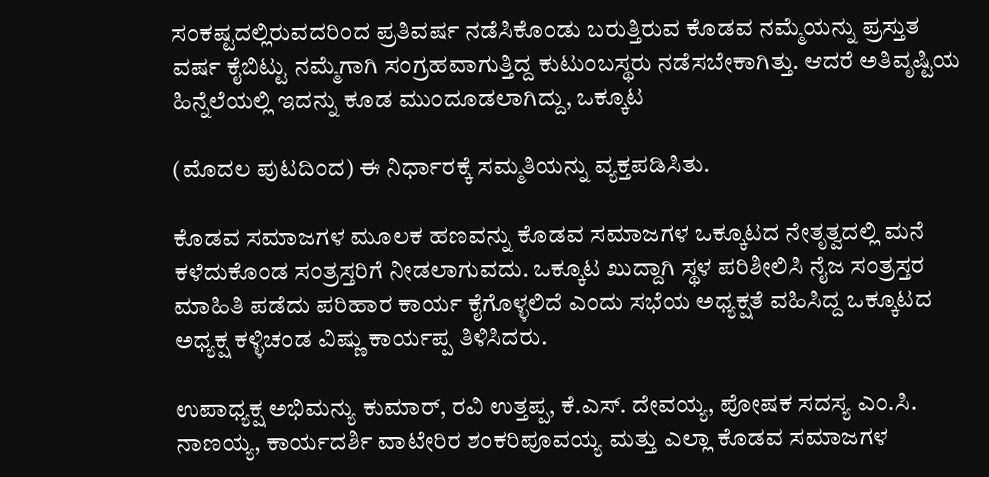ಸಂಕಷ್ಟದಲ್ಲಿರುವದರಿಂದ ಪ್ರತಿವರ್ಷ ನಡೆಸಿಕೊಂಡು ಬರುತ್ತಿರುವ ಕೊಡವ ನಮ್ಮೆಯನ್ನು ಪ್ರಸ್ತುತ ವರ್ಷ ಕೈಬಿಟ್ಟು ನಮ್ಮೆಗಾಗಿ ಸಂಗ್ರಹವಾಗುತ್ತಿದ್ದ ಕುಟುಂಬಸ್ಥರು ನಡೆಸಬೇಕಾಗಿತ್ತು. ಆದರೆ ಅತಿವೃಷ್ಟಿಯ ಹಿನ್ನೆಲೆಯಲ್ಲಿ ಇದನ್ನು ಕೂಡ ಮುಂದೂಡಲಾಗಿದ್ದು, ಒಕ್ಕೂಟ

(ಮೊದಲ ಪುಟದಿಂದ) ಈ ನಿರ್ಧಾರಕ್ಕೆ ಸಮ್ಮತಿಯನ್ನು ವ್ಯಕ್ತಪಡಿಸಿತು.

ಕೊಡವ ಸಮಾಜಗಳ ಮೂಲಕ ಹಣವನ್ನು ಕೊಡವ ಸಮಾಜಗಳ ಒಕ್ಕೂಟದ ನೇತೃತ್ವದಲ್ಲಿ ಮನೆ ಕಳೆದುಕೊಂಡ ಸಂತ್ರಸ್ತರಿಗೆ ನೀಡಲಾಗುವದು. ಒಕ್ಕೂಟ ಖುದ್ದಾಗಿ ಸ್ಥಳ ಪರಿಶೀಲಿಸಿ ನೈಜ ಸಂತ್ರಸ್ತರ ಮಾಹಿತಿ ಪಡೆದು ಪರಿಹಾರ ಕಾರ್ಯ ಕೈಗೊಳ್ಳಲಿದೆ ಎಂದು ಸಭೆಯ ಅಧ್ಯಕ್ಷತೆ ವಹಿಸಿದ್ದ ಒಕ್ಕೂಟದ ಅಧ್ಯಕ್ಷ ಕಳ್ಳಿಚಂಡ ವಿಷ್ಣು ಕಾರ್ಯಪ್ಪ ತಿಳಿಸಿದರು.

ಉಪಾಧ್ಯಕ್ಷ ಅಭಿಮನ್ಯು ಕುಮಾರ್, ರವಿ ಉತ್ತಪ್ಪ, ಕೆ.ಎಸ್. ದೇವಯ್ಯ, ಪೋಷಕ ಸದಸ್ಯ ಎಂ.ಸಿ. ನಾಣಯ್ಯ, ಕಾರ್ಯದರ್ಶಿ ವಾಟೇರಿರ ಶಂಕರಿಪೂವಯ್ಯ ಮತ್ತು ಎಲ್ಲಾ ಕೊಡವ ಸಮಾಜಗಳ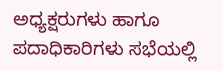ಅಧ್ಯಕ್ಷರುಗಳು ಹಾಗೂ ಪದಾಧಿಕಾರಿಗಳು ಸಭೆಯಲ್ಲಿ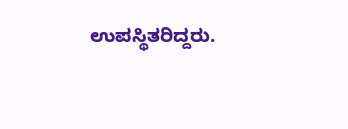ಉಪಸ್ಥಿತರಿದ್ದರು.